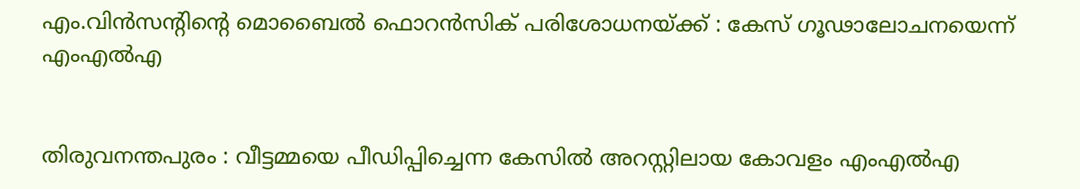എം.വിന്‍സന്റിന്റെ മൊബൈല്‍ ഫൊറന്‍സിക് പരിശോധനയ്ക്ക് : കേസ് ഗൂഢാലോചനയെന്ന് എംഎൽഎ


തിരുവനന്തപുരം : വീട്ടമ്മയെ പീഡിപ്പിച്ചെന്ന കേസിൽ അറസ്റ്റിലായ കോവളം എംഎൽഎ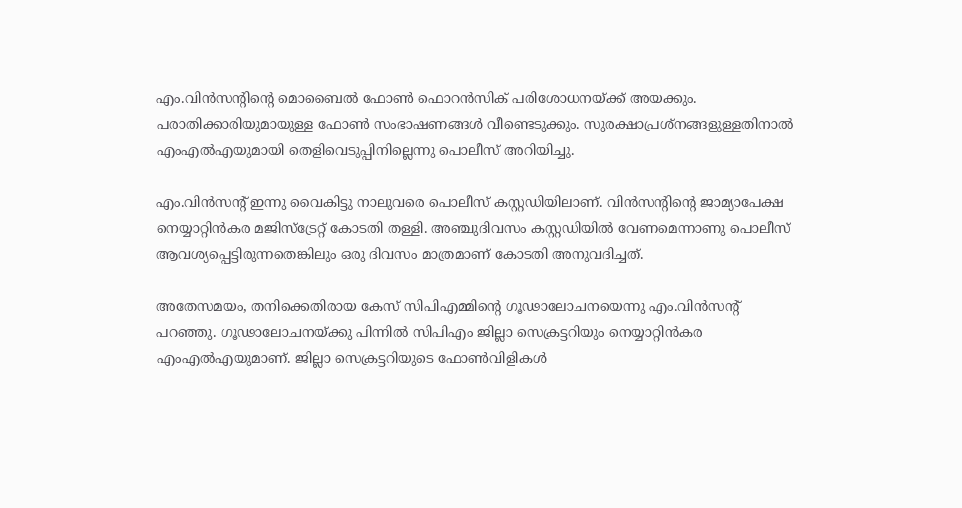എം.വിന്‍സന്റിന്റെ മൊബൈല്‍ ഫോൺ ഫൊറന്‍സിക് പരിശോധനയ്ക്ക് അയക്കും. പരാതിക്കാരിയുമായുള്ള ഫോണ്‍ സംഭാഷണങ്ങള്‍ വീണ്ടെടുക്കും. സുരക്ഷാപ്രശ്നങ്ങളുള്ളതിനാല്‍ എംഎല്‍എയുമായി തെളിവെടുപ്പിനില്ലെന്നു പൊലീസ് അറിയിച്ചു.

എം.വിൻസന്റ് ഇന്നു വൈകിട്ടു നാലുവരെ പൊലീസ് കസ്റ്റഡിയിലാണ്. വിൻസന്റിന്റെ ജാമ്യാപേക്ഷ നെയ്യാറ്റിൻ‍കര മജിസ്‌ട്രേറ്റ് കോടതി തള്ളി. അഞ്ചുദിവസം കസ്റ്റഡിയിൽ വേണമെന്നാണു പൊലീസ് ആവശ്യപ്പെട്ടിരുന്നതെങ്കിലും ഒരു ദിവസം മാത്രമാണ് കോടതി അനുവദിച്ചത്.

അതേസമയം, തനിക്കെതിരായ കേസ് സിപിഎമ്മിന്റെ ഗൂഢാലോചനയെന്നു എം.വിൻസന്റ് പറഞ്ഞു. ഗൂഢാലോചനയ്ക്കു പിന്നിൽ സിപിഎം ജില്ലാ സെക്രട്ടറിയും നെയ്യാറ്റിൻകര എംഎൽഎയുമാണ്. ജില്ലാ സെക്രട്ടറിയുടെ ഫോൺവിളികൾ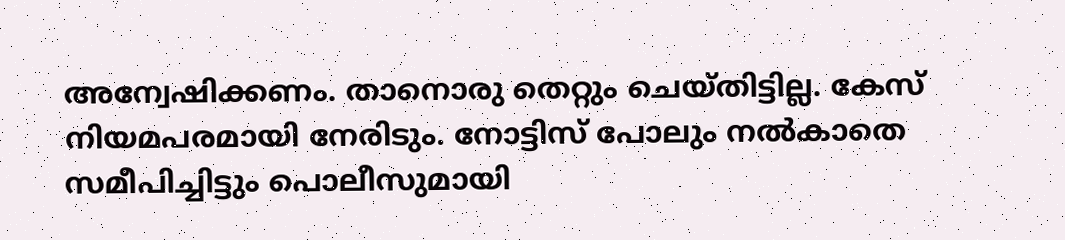അന്വേഷിക്കണം. താനൊരു തെറ്റും ചെയ്തിട്ടില്ല. കേസ് നിയമപരമായി നേരിടും. നോട്ടിസ് പോലും നൽകാതെ സമീപിച്ചിട്ടും പൊലീസുമായി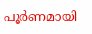പൂർണമായി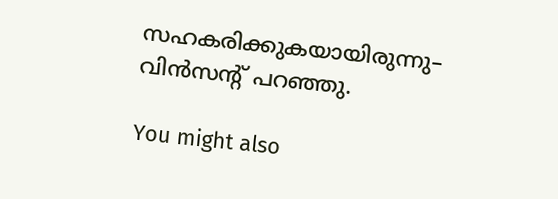സഹകരിക്കുകയായിരുന്നു– വിൻസന്റ് പറഞ്ഞു.

You might also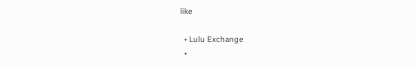like

  • Lulu Exchange
  •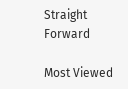Straight Forward

Most Viewed